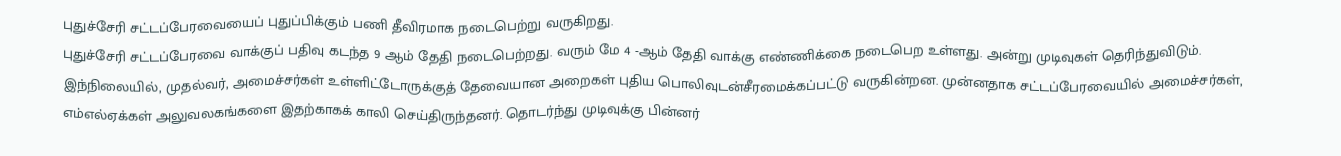புதுச்சேரி சட்டப்பேரவையைப் புதுப்பிக்கும் பணி தீவிரமாக நடைபெற்று வருகிறது.
புதுச்சேரி சட்டப்பேரவை வாக்குப் பதிவு கடந்த 9 ஆம் தேதி நடைபெற்றது. வரும் மே 4 -ஆம் தேதி வாக்கு எண்ணிக்கை நடைபெற உள்ளது. அன்று முடிவுகள் தெரிந்துவிடும். இந்நிலையில், முதல்வர், அமைச்சர்கள் உள்ளிட்டோருக்குத் தேவையான அறைகள் புதிய பொலிவுடன்சீரமைக்கப்பட்டு வருகின்றன. முன்னதாக சட்டப்பேரவையில் அமைச்சர்கள், எம்எல்ஏக்கள் அலுவலகங்களை இதற்காகக் காலி செய்திருந்தனர். தொடர்ந்து முடிவுக்கு பின்னர்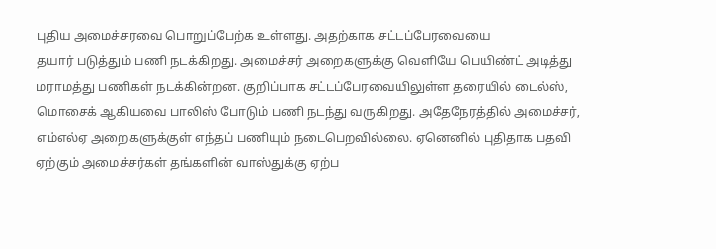புதிய அமைச்சரவை பொறுப்பேற்க உள்ளது. அதற்காக சட்டப்பேரவையை
தயார் படுத்தும் பணி நடக்கிறது. அமைச்சர் அறைகளுக்கு வெளியே பெயிண்ட் அடித்து மராமத்து பணிகள் நடக்கின்றன. குறிப்பாக சட்டப்பேரவையிலுள்ள தரையில் டைல்ஸ், மொசைக் ஆகியவை பாலிஸ் போடும் பணி நடந்து வருகிறது. அதேநேரத்தில் அமைச்சர், எம்எல்ஏ அறைகளுக்குள் எந்தப் பணியும் நடைபெறவில்லை. ஏனெனில் புதிதாக பதவி ஏற்கும் அமைச்சர்கள் தங்களின் வாஸ்துக்கு ஏற்ப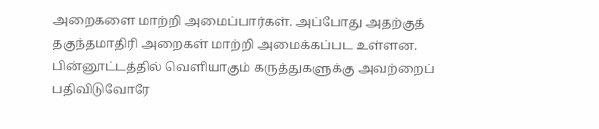அறைகளை மாற்றி அமைப்பார்கள். அப்போது அதற்குத் தகுந்தமாதிரி அறைகள் மாற்றி அமைக்கப்பட உள்ளன.
பின்னூட்டத்தில் வெளியாகும் கருத்துகளுக்கு அவற்றைப் பதிவிடுவோரே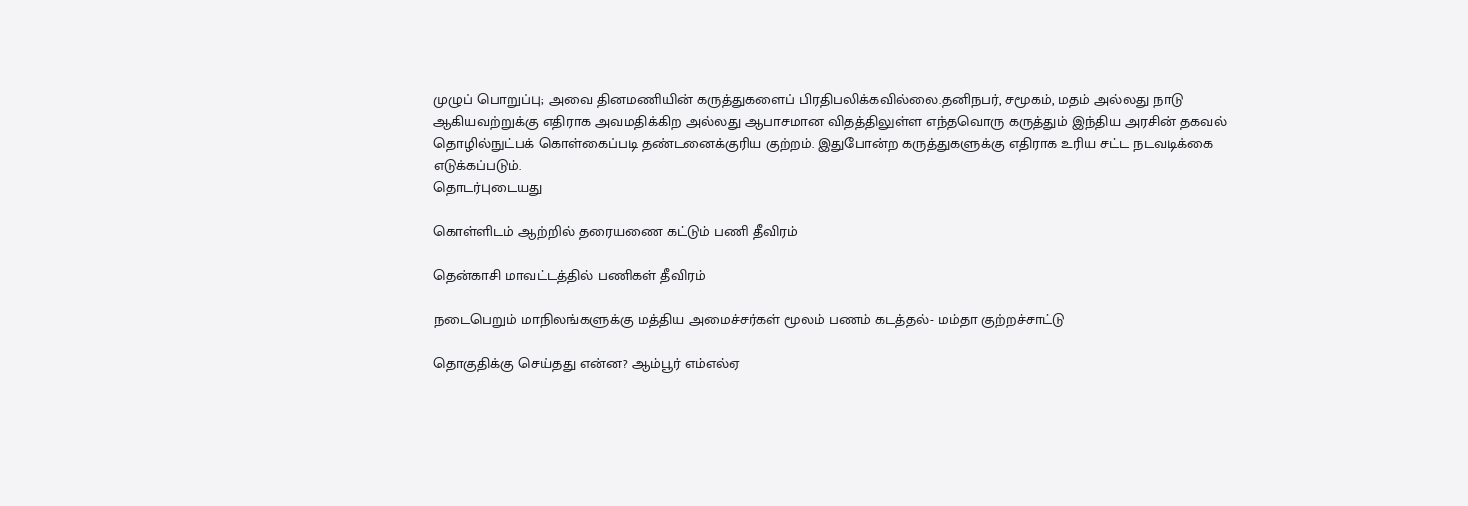முழுப் பொறுப்பு; அவை தினமணியின் கருத்துகளைப் பிரதிபலிக்கவில்லை.தனிநபர், சமூகம், மதம் அல்லது நாடு ஆகியவற்றுக்கு எதிராக அவமதிக்கிற அல்லது ஆபாசமான விதத்திலுள்ள எந்தவொரு கருத்தும் இந்திய அரசின் தகவல் தொழில்நுட்பக் கொள்கைப்படி தண்டனைக்குரிய குற்றம். இதுபோன்ற கருத்துகளுக்கு எதிராக உரிய சட்ட நடவடிக்கை எடுக்கப்படும்.
தொடர்புடையது

கொள்ளிடம் ஆற்றில் தரையணை கட்டும் பணி தீவிரம்

தென்காசி மாவட்டத்தில் பணிகள் தீவிரம்

நடைபெறும் மாநிலங்களுக்கு மத்திய அமைச்சர்கள் மூலம் பணம் கடத்தல்- மம்தா குற்றச்சாட்டு

தொகுதிக்கு செய்தது என்ன? ஆம்பூர் எம்எல்ஏ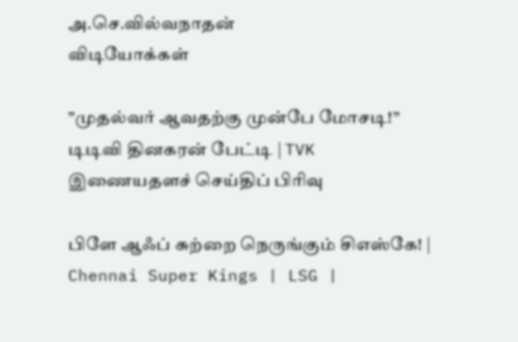அ.செ.வில்வநாதன்
விடியோக்கள்

”முதல்வர் ஆவதற்கு முன்பே மோசடி!” டிடிவி தினகரன் பேட்டி | TVK
இணையதளச் செய்திப் பிரிவு

பிளே ஆஃப் சுற்றை நெருங்கும் சிஎஸ்கே! | Chennai Super Kings | LSG |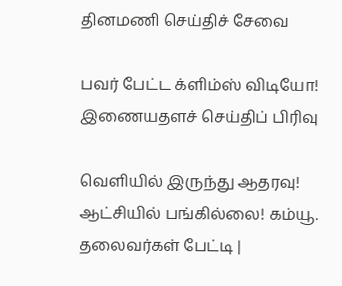தினமணி செய்திச் சேவை

பவர் பேட்ட க்ளிம்ஸ் விடியோ!
இணையதளச் செய்திப் பிரிவு

வெளியில் இருந்து ஆதரவு! ஆட்சியில் பங்கில்லை! கம்யூ. தலைவர்கள் பேட்டி |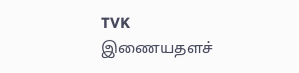TVK
இணையதளச்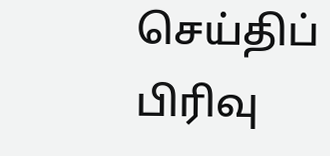செய்திப் பிரிவு